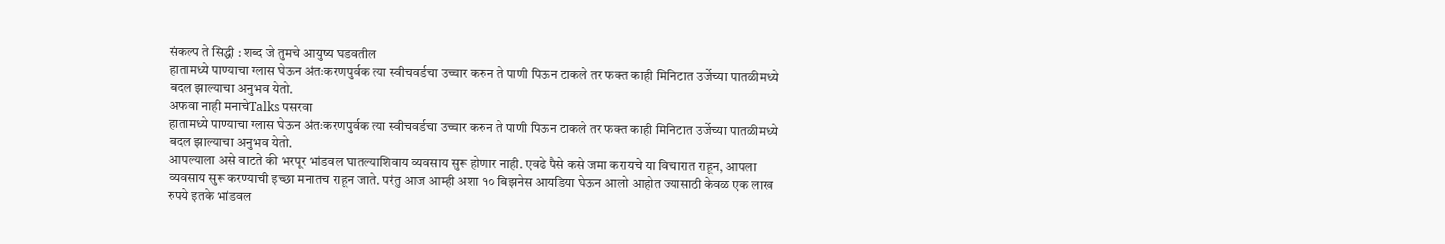संकल्प ते सिद्धी : शब्द जे तुमचे आयुष्य घडवतील
हातामध्ये पाण्याचा ग्लास घेऊन अंतःकरणपुर्वक त्या स्वीचवर्डचा उच्चार करुन ते पाणी पिऊन टाकले तर फक्त काही मिनिटात उर्जेच्या पातळीमध्ये बदल झाल्याचा अनुभव येतो.
अफवा नाही मनाचेTalks पसरवा
हातामध्ये पाण्याचा ग्लास घेऊन अंतःकरणपुर्वक त्या स्वीचवर्डचा उच्चार करुन ते पाणी पिऊन टाकले तर फक्त काही मिनिटात उर्जेच्या पातळीमध्ये बदल झाल्याचा अनुभव येतो.
आपल्याला असे वाटते की भरपूर भांडवल घातल्याशिवाय व्यवसाय सुरू होणार नाही. एवढे पैसे कसे जमा करायचे या विचारात राहून, आपला व्यवसाय सुरू करण्याची इच्छा मनातच राहून जाते. परंतु आज आम्ही अशा १० बिझनेस आयडिया घेऊन आलो आहोत ज्यासाठी केवळ एक लाख रुपये इतके भांडवल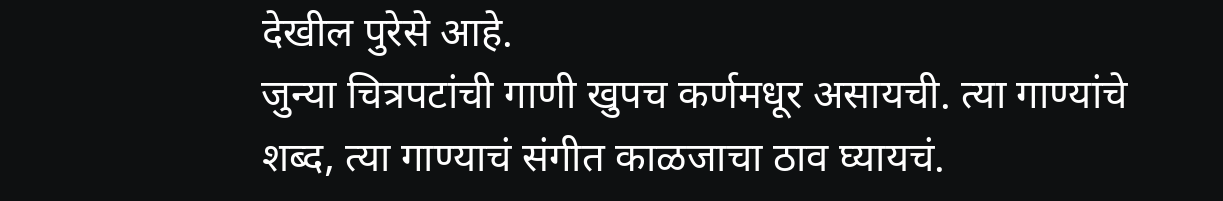देखील पुरेसे आहे.
जुन्या चित्रपटांची गाणी खुपच कर्णमधूर असायची. त्या गाण्यांचे शब्द, त्या गाण्याचं संगीत काळजाचा ठाव घ्यायचं.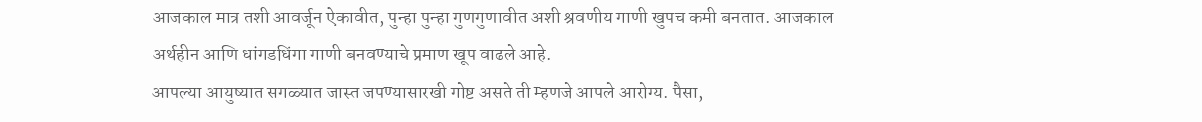आजकाल मात्र तशी आवर्जून ऐकावीत, पुन्हा पुन्हा गुणगुणावीत अशी श्रवणीय गाणी खुपच कमी बनतात. आजकाल अर्थहीन आणि धांगडधिंगा गाणी बनवण्याचे प्रमाण खूप वाढले आहे.
आपल्या आयुष्यात सगळ्यात जास्त जपण्यासारखी गोष्ट असते ती म्हणजे आपले आरोग्य. पैसा,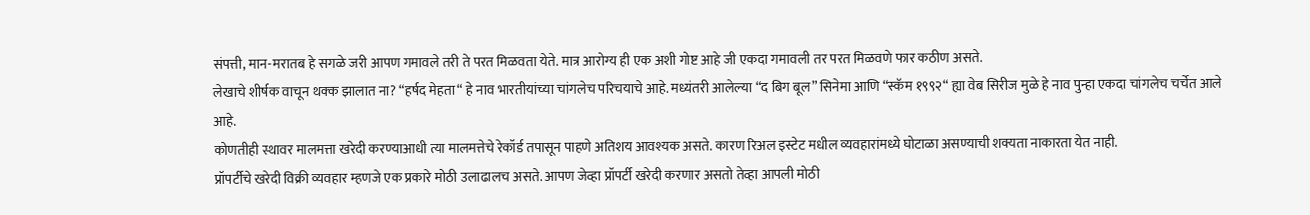संपत्ती, मान-मरातब हे सगळे जरी आपण गमावले तरी ते परत मिळवता येते. मात्र आरोग्य ही एक अशी गोष्ट आहे जी एकदा गमावली तर परत मिळवणे फार कठीण असते.
लेखाचे शीर्षक वाचून थक्क झालात ना? “हर्षद मेहता“ हे नाव भारतीयांच्या चांगलेच परिचयाचे आहे. मध्यंतरी आलेल्या “द बिग बूल” सिनेमा आणि “स्कॅम १९९२“ ह्या वेब सिरीज मुळे हे नाव पुन्हा एकदा चांगलेच चर्चेत आले आहे.
कोणतीही स्थावर मालमत्ता खरेदी करण्याआधी त्या मालमत्तेचे रेकॉर्ड तपासून पाहणे अतिशय आवश्यक असते. कारण रिअल इस्टेट मधील व्यवहारांमध्ये घोटाळा असण्याची शक्यता नाकारता येत नाही.
प्रॉपर्टीचे खरेदी विक्री व्यवहार म्हणजे एक प्रकारे मोठी उलाढालच असते. आपण जेव्हा प्रॉपर्टी खरेदी करणार असतो तेव्हा आपली मोठी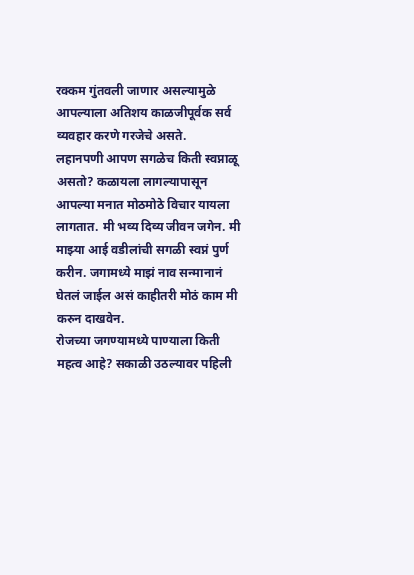रक्कम गुंतवली जाणार असल्यामुळे आपल्याला अतिशय काळजीपूर्वक सर्व व्यवहार करणे गरजेचे असते.
लहानपणी आपण सगळेच किती स्वप्नाळू असतो? कळायला लागल्यापासून आपल्या मनात मोठमोठे विचार यायला लागतात. मी भव्य दिव्य जीवन जगेन. मी माझ्या आई वडीलांची सगळी स्वप्नं पुर्ण करीन. जगामध्ये माझं नाव सन्मानानं घेतलं जाईल असं काहीतरी मोठं काम मी करुन दाखवेन.
रोजच्या जगण्यामध्ये पाण्याला किती महत्व आहे? सकाळी उठल्यावर पहिली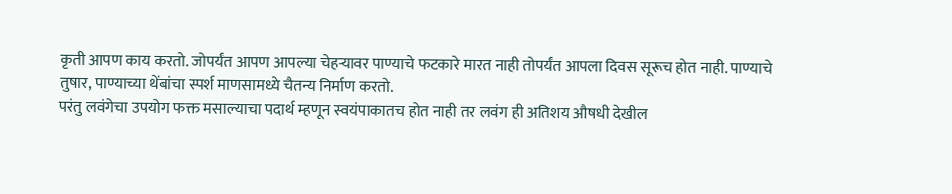कृती आपण काय करतो. जोपर्यंत आपण आपल्या चेहऱ्यावर पाण्याचे फटकारे मारत नाही तोपर्यंत आपला दिवस सूरूच होत नाही. पाण्याचे तुषार, पाण्याच्या थेंबांचा स्पर्श माणसामध्ये चैतन्य निर्माण करतो.
परंतु लवंगेचा उपयोग फक्त मसाल्याचा पदार्थ म्हणून स्वयंपाकातच होत नाही तर लवंग ही अतिशय औषधी देखील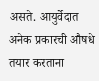असते. आयुर्वेदात अनेक प्रकारची औषधे तयार करताना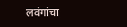लवंगांचा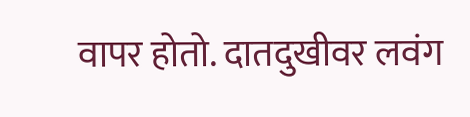वापर होतो. दातदुखीवर लवंग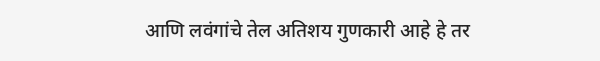आणि लवंगांचे तेल अतिशय गुणकारी आहे हे तर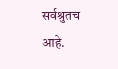सर्वश्रुतच आहे.